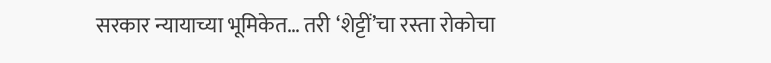सरकार न्यायाच्या भूमिकेत… तरी ‘शेट्टीं’चा रस्ता रोकोचा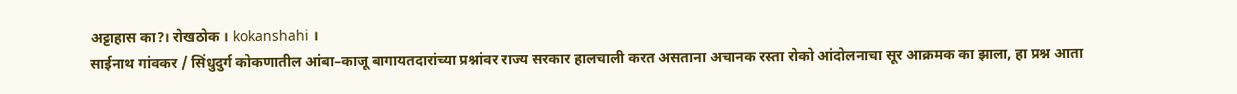अट्टाहास का?। रोखठोक । kokanshahi ।
साईनाथ गांवकर / सिंधुदुर्ग कोकणातील आंबा–काजू बागायतदारांच्या प्रश्नांवर राज्य सरकार हालचाली करत असताना अचानक रस्ता रोको आंदोलनाचा सूर आक्रमक का झाला, हा प्रश्न आता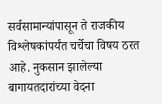सर्वसामान्यांपासून ते राजकीय विश्लेषकांपर्यंत चर्चेचा विषय ठरत आहे. नुकसान झालेल्या बागायतदारांच्या वेदना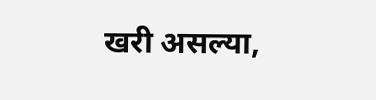खरी असल्या,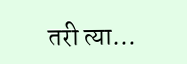तरी त्या…